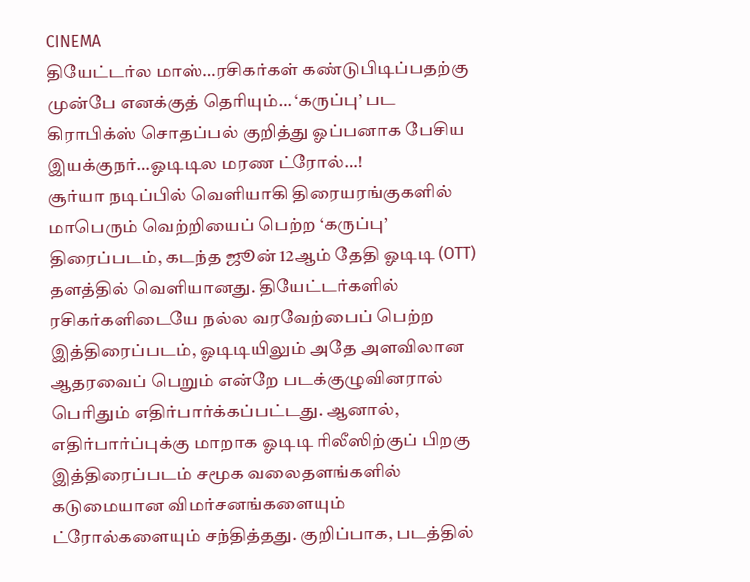CINEMA
தியேட்டர்ல மாஸ்…ரசிகர்கள் கண்டுபிடிப்பதற்கு முன்பே எனக்குத் தெரியும்… ‘கருப்பு’ பட கிராபிக்ஸ் சொதப்பல் குறித்து ஓப்பனாக பேசிய இயக்குநர்…ஓடிடில மரண ட்ரோல்…!
சூர்யா நடிப்பில் வெளியாகி திரையரங்குகளில் மாபெரும் வெற்றியைப் பெற்ற ‘கருப்பு’ திரைப்படம், கடந்த ஜூன் 12ஆம் தேதி ஓடிடி (OTT) தளத்தில் வெளியானது. தியேட்டர்களில் ரசிகர்களிடையே நல்ல வரவேற்பைப் பெற்ற இத்திரைப்படம், ஓடிடியிலும் அதே அளவிலான ஆதரவைப் பெறும் என்றே படக்குழுவினரால் பெரிதும் எதிர்பார்க்கப்பட்டது. ஆனால், எதிர்பார்ப்புக்கு மாறாக ஓடிடி ரிலீஸிற்குப் பிறகு இத்திரைப்படம் சமூக வலைதளங்களில் கடுமையான விமர்சனங்களையும் ட்ரோல்களையும் சந்தித்தது. குறிப்பாக, படத்தில்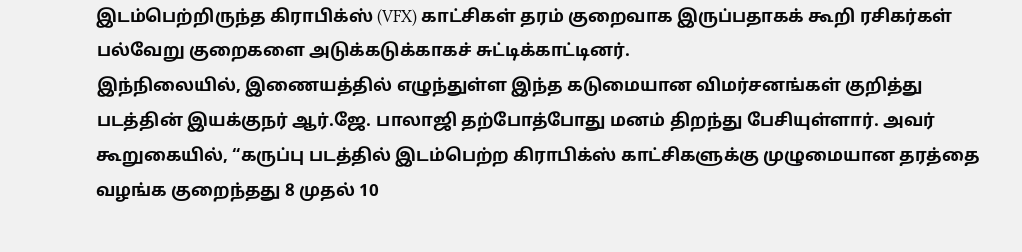இடம்பெற்றிருந்த கிராபிக்ஸ் (VFX) காட்சிகள் தரம் குறைவாக இருப்பதாகக் கூறி ரசிகர்கள் பல்வேறு குறைகளை அடுக்கடுக்காகச் சுட்டிக்காட்டினர்.
இந்நிலையில், இணையத்தில் எழுந்துள்ள இந்த கடுமையான விமர்சனங்கள் குறித்து படத்தின் இயக்குநர் ஆர்.ஜே. பாலாஜி தற்போத்போது மனம் திறந்து பேசியுள்ளார். அவர் கூறுகையில், “கருப்பு படத்தில் இடம்பெற்ற கிராபிக்ஸ் காட்சிகளுக்கு முழுமையான தரத்தை வழங்க குறைந்தது 8 முதல் 10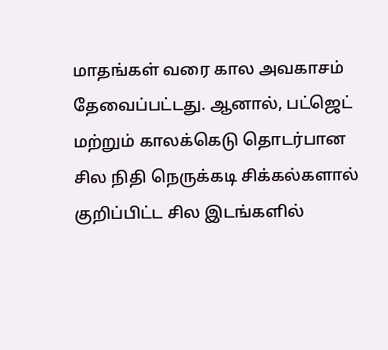மாதங்கள் வரை கால அவகாசம் தேவைப்பட்டது. ஆனால், பட்ஜெட் மற்றும் காலக்கெடு தொடர்பான சில நிதி நெருக்கடி சிக்கல்களால் குறிப்பிட்ட சில இடங்களில்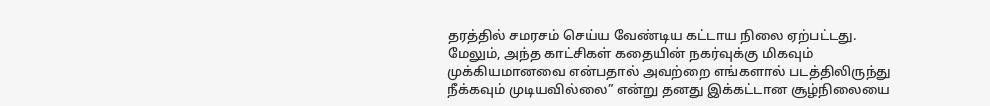தரத்தில் சமரசம் செய்ய வேண்டிய கட்டாய நிலை ஏற்பட்டது. மேலும், அந்த காட்சிகள் கதையின் நகர்வுக்கு மிகவும் முக்கியமானவை என்பதால் அவற்றை எங்களால் படத்திலிருந்து நீக்கவும் முடியவில்லை” என்று தனது இக்கட்டான சூழ்நிலையை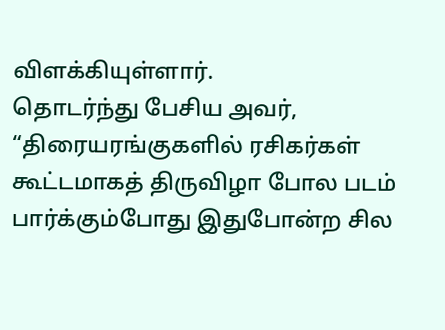விளக்கியுள்ளார்.
தொடர்ந்து பேசிய அவர், “திரையரங்குகளில் ரசிகர்கள் கூட்டமாகத் திருவிழா போல படம் பார்க்கும்போது இதுபோன்ற சில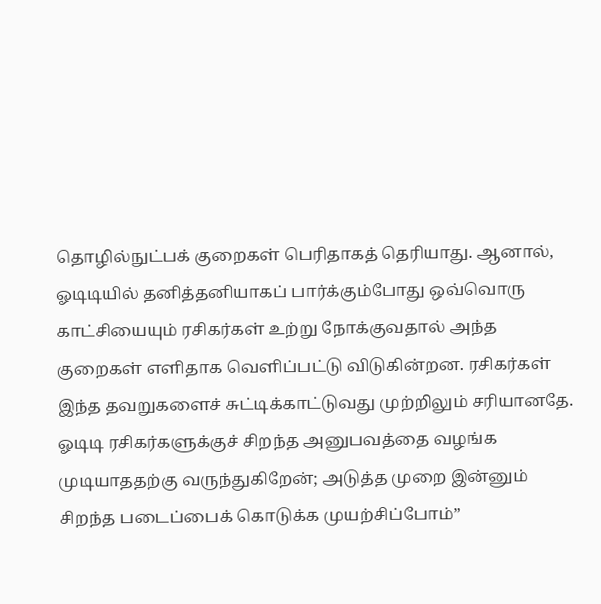தொழில்நுட்பக் குறைகள் பெரிதாகத் தெரியாது. ஆனால், ஓடிடியில் தனித்தனியாகப் பார்க்கும்போது ஒவ்வொரு காட்சியையும் ரசிகர்கள் உற்று நோக்குவதால் அந்த குறைகள் எளிதாக வெளிப்பட்டு விடுகின்றன. ரசிகர்கள் இந்த தவறுகளைச் சுட்டிக்காட்டுவது முற்றிலும் சரியானதே. ஓடிடி ரசிகர்களுக்குச் சிறந்த அனுபவத்தை வழங்க முடியாததற்கு வருந்துகிறேன்; அடுத்த முறை இன்னும் சிறந்த படைப்பைக் கொடுக்க முயற்சிப்போம்”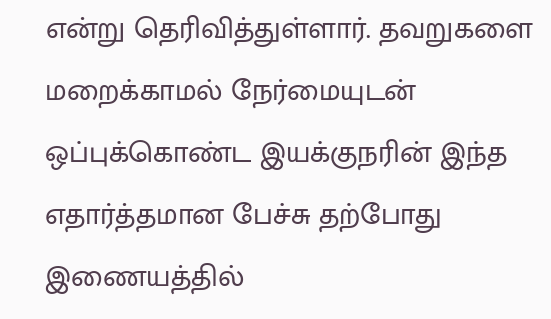என்று தெரிவித்துள்ளார். தவறுகளை மறைக்காமல் நேர்மையுடன் ஒப்புக்கொண்ட இயக்குநரின் இந்த எதார்த்தமான பேச்சு தற்போது இணையத்தில்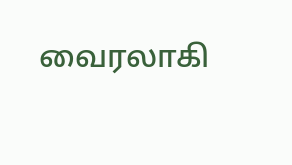வைரலாகி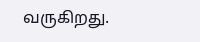வருகிறது.